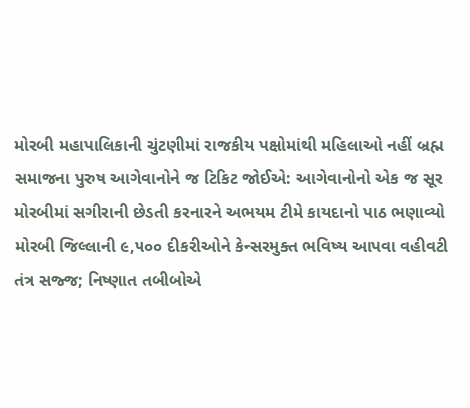મોરબી મહાપાલિકાની ચુંટણીમાં રાજકીય પક્ષોમાંથી મહિલાઓ નહીં બ્રહ્મ સમાજના પુરુષ આગેવાનોને જ ટિકિટ જોઈએ: આગેવાનોનો એક જ સૂર મોરબીમાં સગીરાની છેડતી કરનારને અભયમ ટીમે કાયદાનો પાઠ ભણાવ્યો મોરબી જિલ્લાની ૯,૫૦૦ દીકરીઓને કેન્સરમુક્ત ભવિષ્ય આપવા વહીવટી તંત્ર સજ્જ; નિષ્ણાત તબીબોએ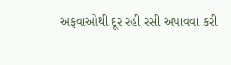અફવાઓથી દૂર રહી રસી અપાવવા કરી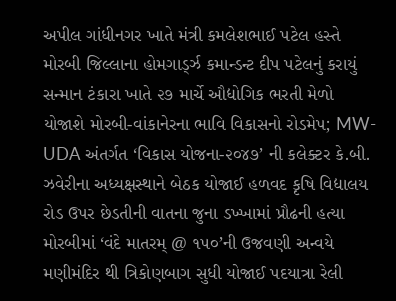અપીલ ગાંધીનગર ખાતે મંત્રી કમલેશભાઈ પટેલ હસ્તે મોરબી જિલ્લાના હોમગાર્ડ્ઝ કમાન્ડન્ટ દીપ પટેલનું કરાયું  સન્માન ટંકારા ખાતે ૨૭ માર્ચે ઔદ્યોગિક ભરતી મેળો યોજાશે મોરબી-વાંકાનેરના ભાવિ વિકાસનો રોડમેપ; MW-UDA અંતર્ગત ‘વિકાસ યોજના-૨૦૪૭’ ની કલેક્ટર કે.બી. ઝવેરીના અધ્યક્ષસ્થાને બેઠક યોજાઈ હળવદ કૃષિ વિદ્યાલય રોડ ઉપર છેડતીની વાતના જુના ડખ્ખામાં પ્રૌઢની હત્યા મોરબીમાં ‘વંદે માતરમ્ @ ૧૫૦’ની ઉજવણી અન્વયે મણીમંદિર થી ત્રિકોણબાગ સુધી યોજાઈ પદયાત્રા રેલી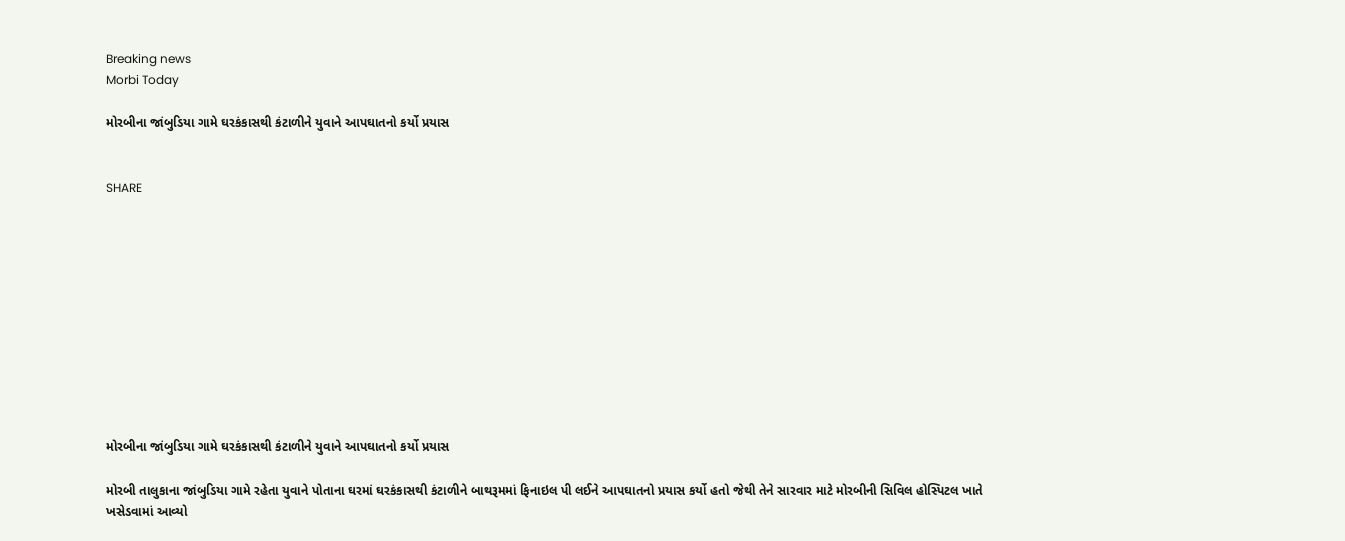Breaking news
Morbi Today

મોરબીના જાંબુડિયા ગામે ઘરકંકાસથી કંટાળીને યુવાને આપઘાતનો કર્યો પ્રયાસ


SHARE











મોરબીના જાંબુડિયા ગામે ઘરકંકાસથી કંટાળીને યુવાને આપઘાતનો કર્યો પ્રયાસ

મોરબી તાલુકાના જાંબુડિયા ગામે રહેતા યુવાને પોતાના ઘરમાં ઘરકંકાસથી કંટાળીને બાથરૂમમાં ફિનાઇલ પી લઈને આપઘાતનો પ્રયાસ કર્યો હતો જેથી તેને સારવાર માટે મોરબીની સિવિલ હોસ્પિટલ ખાતે ખસેડવામાં આવ્યો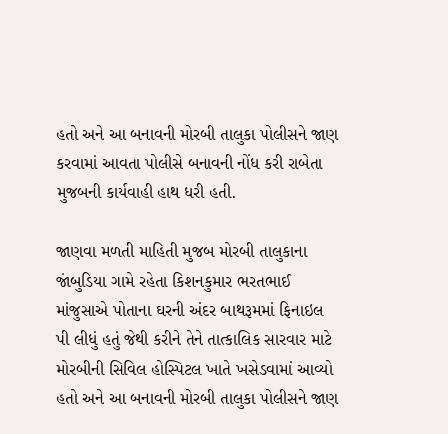હતો અને આ બનાવની મોરબી તાલુકા પોલીસને જાણ કરવામાં આવતા પોલીસે બનાવની નોંધ કરી રાબેતા મુજબની કાર્યવાહી હાથ ધરી હતી.

જાણવા મળતી માહિતી મુજબ મોરબી તાલુકાના જાંબુડિયા ગામે રહેતા કિશનકુમાર ભરતભાઈ માંજુસાએ પોતાના ઘરની અંદર બાથરૂમમાં ફિનાઇલ પી લીધું હતું જેથી કરીને તેને તાત્કાલિક સારવાર માટે મોરબીની સિવિલ હોસ્પિટલ ખાતે ખસેડવામાં આવ્યો હતો અને આ બનાવની મોરબી તાલુકા પોલીસને જાણ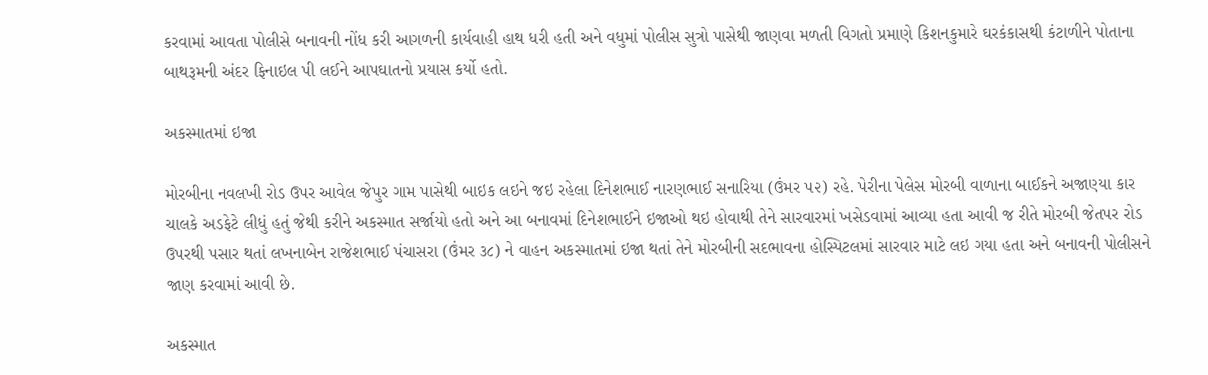કરવામાં આવતા પોલીસે બનાવની નોંધ કરી આગળની કાર્યવાહી હાથ ધરી હતી અને વધુમાં પોલીસ સુત્રો પાસેથી જાણવા મળતી વિગતો પ્રમાણે કિશનકુમારે ઘરકંકાસથી કંટાળીને પોતાના બાથરૂમની અંદર ફિનાઇલ પી લઈને આપઘાતનો પ્રયાસ કર્યો હતો.

અકસ્માતમાં ઇજા

મોરબીના નવલખી રોડ ઉપર આવેલ જેપુર ગામ પાસેથી બાઇક લઇને જઇ રહેલા દિનેશભાઈ નારણભાઈ સનારિયા (ઉંમર ૫૨) રહે. પેરીના પેલેસ મોરબી વાળાના બાઈકને અજાણ્યા કાર ચાલકે અડફેટે લીધું હતું જેથી કરીને અકસ્માત સર્જાયો હતો અને આ બનાવમાં દિનેશભાઈને ઇજાઓ થઇ હોવાથી તેને સારવારમાં ખસેડવામાં આવ્યા હતા આવી જ રીતે મોરબી જેતપર રોડ ઉપરથી પસાર થતાં લખનાબેન રાજેશભાઈ પંચાસરા (ઉંમર ૩૮) ને વાહન અકસ્માતમાં ઇજા થતાં તેને મોરબીની સદભાવના હોસ્પિટલમાં સારવાર માટે લઇ ગયા હતા અને બનાવની પોલીસને જાણ કરવામાં આવી છે.

અકસ્માત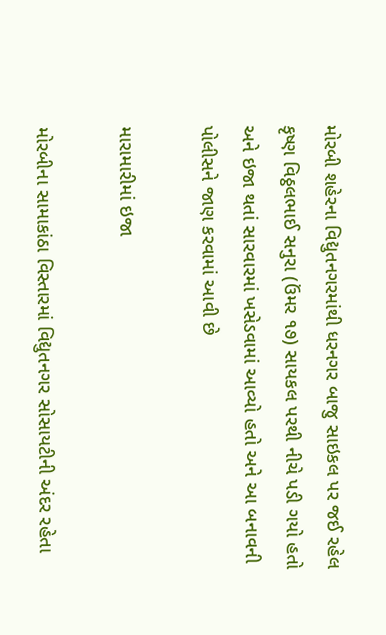મોરબી શહેરના વિદ્યુતનગરમાંથી ધરનગર બાજુ સાઇકલ પર જઈ રહેલ કૃષ્ણ વિઠ્ઠલભાઈ સનુરા (ઉંમર ૧૭) સાયકલ પરથી નીચે પડી ગયો હતો અને ઇજા થતાં સારવારમાં ખસેડવામાં આવ્યો હતો અને આ બનાવની પોલીસને જાણ કરવામાં આવી છે

મારામારીમાં ઇજા

મોરબીના સામાકાંઠા વિસ્તારમાં વિદ્યુતનગર સોસાયટીની અંદર રહેતા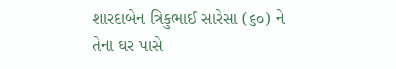શારદાબેન ત્રિકુભાઈ સારેસા (૬૦) ને તેના ઘર પાસે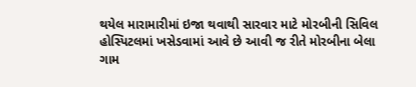થયેલ મારામારીમાં ઇજા થવાથી સારવાર માટે મોરબીની સિવિલ હોસ્પિટલમાં ખસેડવામાં આવે છે આવી જ રીતે મોરબીના બેલા ગામ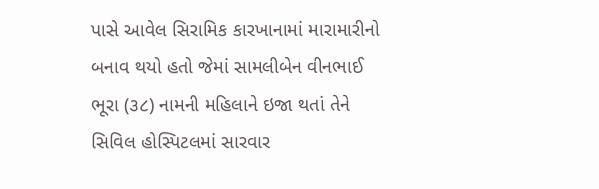પાસે આવેલ સિરામિક કારખાનામાં મારામારીનો બનાવ થયો હતો જેમાં સામલીબેન વીનભાઈ ભૂરા (૩૮) નામની મહિલાને ઇજા થતાં તેને સિવિલ હોસ્પિટલમાં સારવાર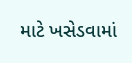માટે ખસેડવામાં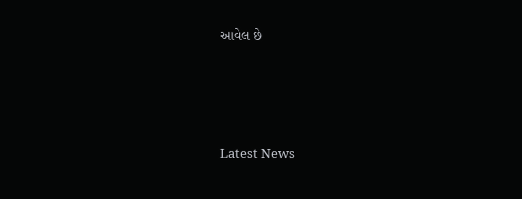આવેલ છે






Latest News